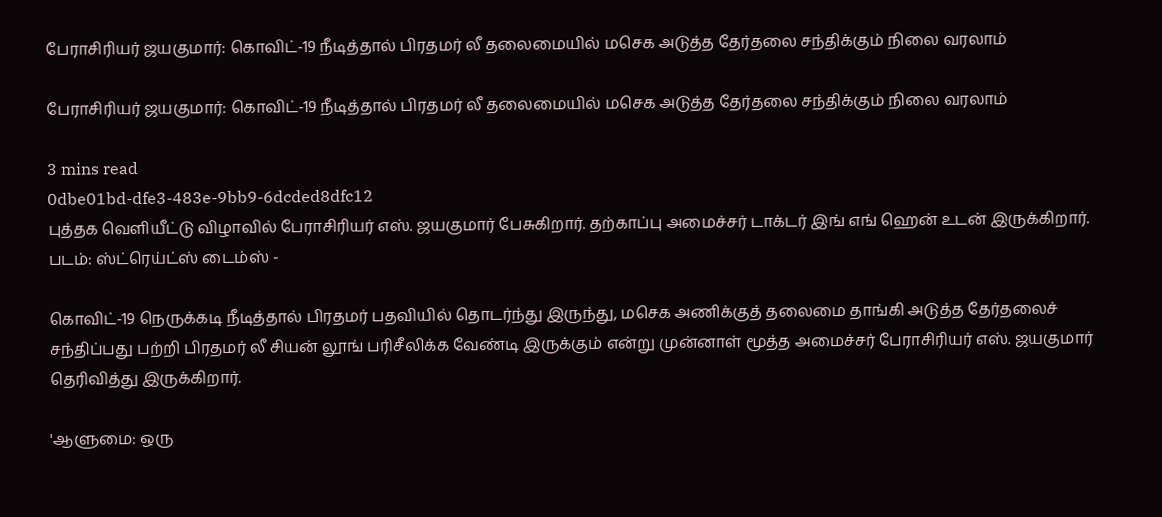பேராசிரியர் ஜயகுமார்: கொவிட்-19 நீடித்தால் பிரதமர் லீ தலைமையில் மசெக அடுத்த தேர்தலை சந்திக்கும் நிலை வரலாம்

பேராசிரியர் ஜயகுமார்: கொவிட்-19 நீடித்தால் பிரதமர் லீ தலைமையில் மசெக அடுத்த தேர்தலை சந்திக்கும் நிலை வரலாம்

3 mins read
0dbe01bd-dfe3-483e-9bb9-6dcded8dfc12
புத்தக வெளியீட்டு விழாவில் பேராசிரியர் எஸ். ஜயகுமார் பேசுகிறார். தற்காப்பு அமைச்சர் டாக்டர் இங் எங் ஹென் உடன் இருக்கிறார். படம்: ஸ்ட்ரெய்ட்ஸ் டைம்ஸ் -

கொவிட்-19 நெருக்கடி நீடித்தால் பிரதமர் பதவியில் தொடர்ந்து இருந்து, மசெக அணிக்குத் தலைமை தாங்கி அடுத்த தேர்தலைச் சந்திப்பது பற்றி பிரதமர் லீ சியன் லூங் பரிசீலிக்க வேண்டி இருக்கும் என்று முன்னாள் மூத்த அமைச்சர் பேராசிரியர் எஸ். ஜயகுமார் தெரிவித்து இருக்கிறார்.

'ஆளுமை: ஒரு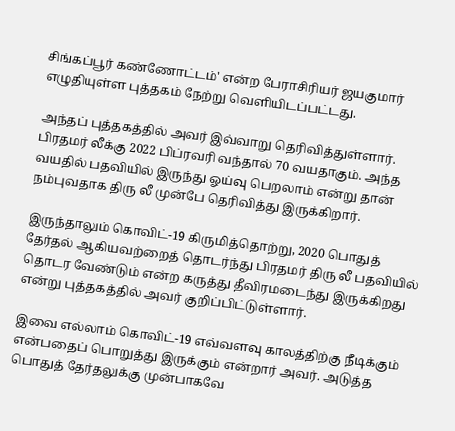சிங்கப்பூர் கண்ணோட்டம்' என்ற பேராசிரியர் ஜயகுமார் எழுதியுள்ள புத்தகம் நேற்று வெளியிடப்பட்டது.

அந்தப் புத்தகத்தில் அவர் இவ்வாறு தெரிவித்துள்ளார். பிரதமர் லீக்கு 2022 பிப்ரவரி வந்தால் 70 வயதாகும். அந்த வயதில் பதவியில் இருந்து ஓய்வு பெறலாம் என்று தான் நம்புவதாக திரு லீ முன்பே தெரிவித்து இருக்கிறார்.

இருந்தாலும் கொவிட்-19 கிருமித்தொற்று, 2020 பொதுத் தேர்தல் ஆகியவற்றைத் தொடர்ந்து பிரதமர் திரு லீ பதவியில் தொடர வேண்டும் என்ற கருத்து தீவிரமடைந்து இருக்கிறது என்று புத்தகத்தில் அவர் குறிப்பிட்டுள்ளார்.

இவை எல்லாம் கொவிட்-19 எவ்வளவு காலத்திற்கு நீடிக்கும் என்பதைப் பொறுத்து இருக்கும் என்றார் அவர். அடுத்த பொதுத் தேர்தலுக்கு முன்பாகவே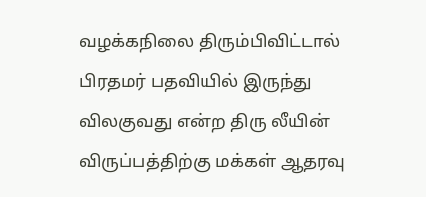வழக்கநிலை திரும்பிவிட்டால் பிரதமர் பதவியில் இருந்து விலகுவது என்ற திரு லீயின் விருப்பத்திற்கு மக்கள் ஆதரவு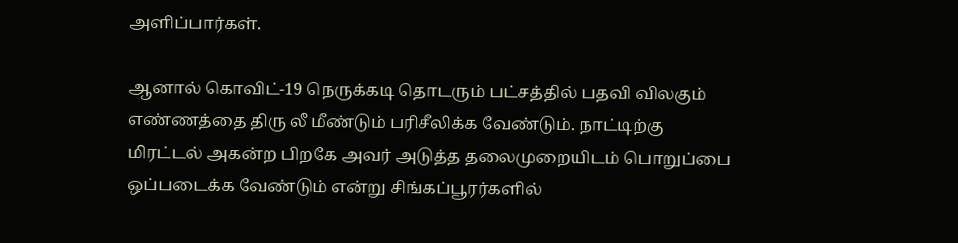அளிப்பார்கள்.

ஆனால் கொவிட்-19 நெருக்கடி தொடரும் பட்சத்தில் பதவி விலகும் எண்ணத்தை திரு லீ மீண்டும் பரிசீலிக்க வேண்டும். நாட்டிற்கு மிரட்டல் அகன்ற பிறகே அவர் அடுத்த தலைமுறையிடம் பொறுப்பை ஒப்படைக்க வேண்டும் என்று சிங்கப்பூரர்களில்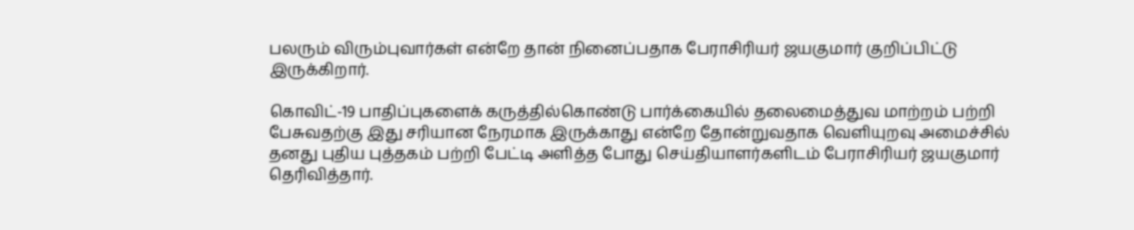பலரும் விரும்புவார்கள் என்றே தான் நினைப்பதாக பேராசிரியர் ஜயகுமார் குறிப்பிட்டு இருக்கிறார்.

கொவிட்-19 பாதிப்புகளைக் கருத்தில்கொண்டு பார்க்கையில் தலைமைத்துவ மாற்றம் பற்றி பேசுவதற்கு இது சரியான நேரமாக இருக்காது என்றே தோன்றுவதாக வெளியுறவு அமைச்சில் தனது புதிய புத்தகம் பற்றி பேட்டி அளித்த போது செய்தியாளர்களிடம் பேராசிரியர் ஜயகுமார் தெரிவித்தார்.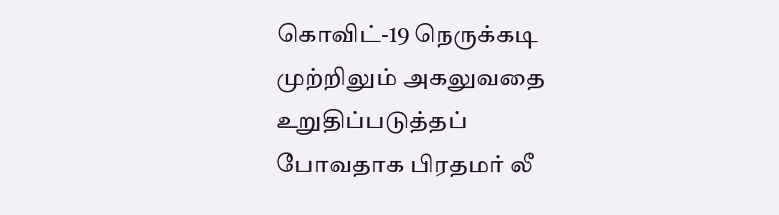கொவிட்-19 நெருக்கடி முற்றிலும் அகலுவதை உறுதிப்படுத்தப் போவதாக பிரதமர் லீ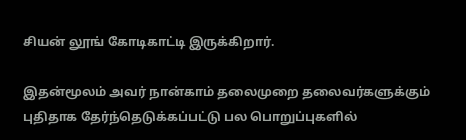சியன் லூங் கோடிகாட்டி இருக்கிறார்.

இதன்மூலம் அவர் நான்காம் தலைமுறை தலைவர்களுக்கும் புதிதாக தேர்ந்தெடுக்கப்பட்டு பல பொறுப்புகளில்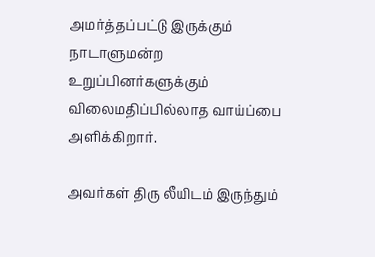அமர்த்தப்பட்டு இருக்கும் நாடாளுமன்ற உறுப்பினர்களுக்கும் விலைமதிப்பில்லாத வாய்ப்பை அளிக்கிறார்.

அவர்கள் திரு லீயிடம் இருந்தும்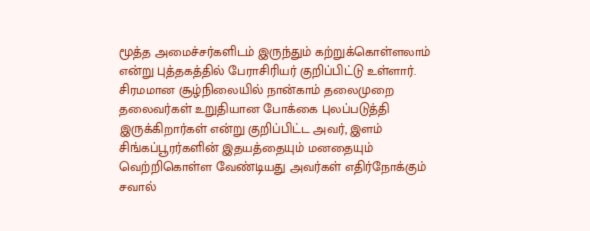மூத்த அமைச்சர்களிடம் இருந்தும் கற்றுக்கொள்ளலாம் என்று புத்தகத்தில் பேராசிரியர் குறிப்பிட்டு உள்ளார். சிரமமான சூழ்நிலையில் நான்காம் தலைமுறை தலைவர்கள் உறுதியான போக்கை புலப்படுத்தி இருக்கிறார்கள் என்று குறிப்பிட்ட அவர், இளம் சிங்கப்பூரர்களின் இதயத்தையும் மனதையும் வெற்றிகொள்ள வேண்டியது அவர்கள் எதிர்நோக்கும் சவால்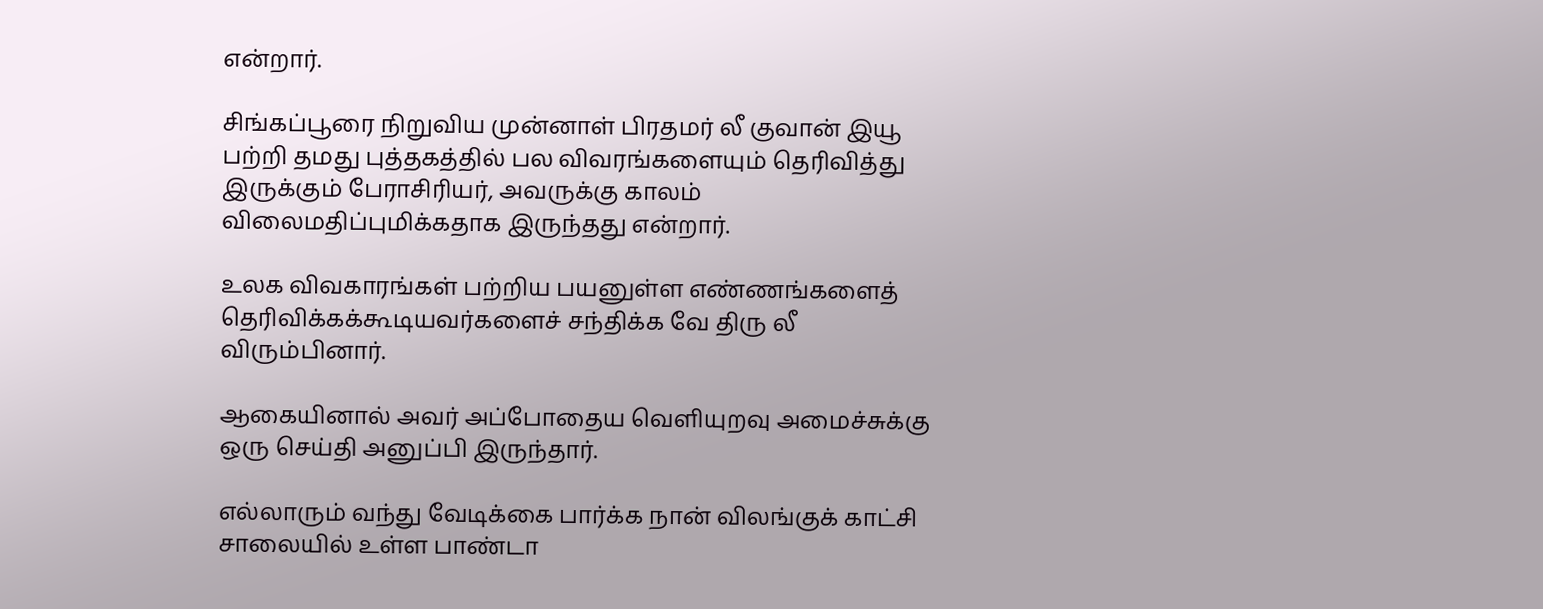என்றார்.

சிங்கப்பூரை நிறுவிய முன்னாள் பிரதமர் லீ குவான் இயூ பற்றி தமது புத்தகத்தில் பல விவரங்களையும் தெரிவித்து இருக்கும் பேராசிரியர், அவருக்கு காலம் விலைமதிப்புமிக்கதாக இருந்தது என்றார்.

உலக விவகாரங்கள் பற்றிய பயனுள்ள எண்ணங்களைத் தெரிவிக்கக்கூடியவர்களைச் சந்திக்க வே திரு லீ விரும்பினார்.

ஆகையினால் அவர் அப்போதைய வெளியுறவு அமைச்சுக்கு ஒரு செய்தி அனுப்பி இருந்தார்.

எல்லாரும் வந்து வேடிக்கை பார்க்க நான் விலங்குக் காட்சி சாலையில் உள்ள பாண்டா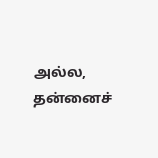அல்ல, தன்னைச்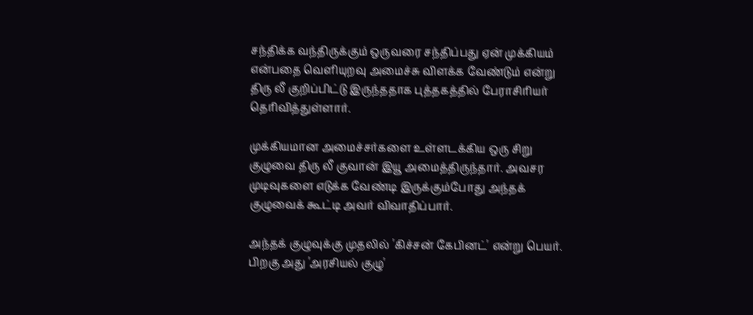சந்திக்க வந்திருக்கும் ஒருவரை சந்திப்பது ஏன் முக்கியம் என்பதை வெளியுறவு அமைச்சு விளக்க வேண்டும் என்று திரு லீ குறிப்பிட்டு இருந்ததாக புத்தகத்தில் பேராசிரியர் தெரிவித்துள்ளார்.

முக்கியமான அமைச்சர்களை உள்ளடக்கிய ஒரு சிறு குழுவை திரு லீ குவான் இயூ அமைத்திருந்தார். அவசர முடிவுகளை எடுக்க வேண்டி இருக்கும்போது அந்தக் குழுவைக் கூட்டி அவர் விவாதிப்பார்.

அந்தக் குழுவுக்கு முதலில் 'கிச்சன் கேபினட்' என்று பெயர். பிறகு அது 'அரசியல் குழு'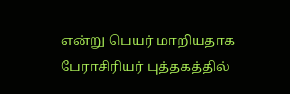என்று பெயர் மாறியதாக பேராசிரியர் புத்தகத்தில்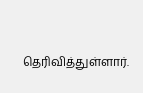தெரிவித்துள்ளார்.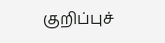குறிப்புச்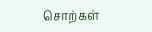சொற்கள்